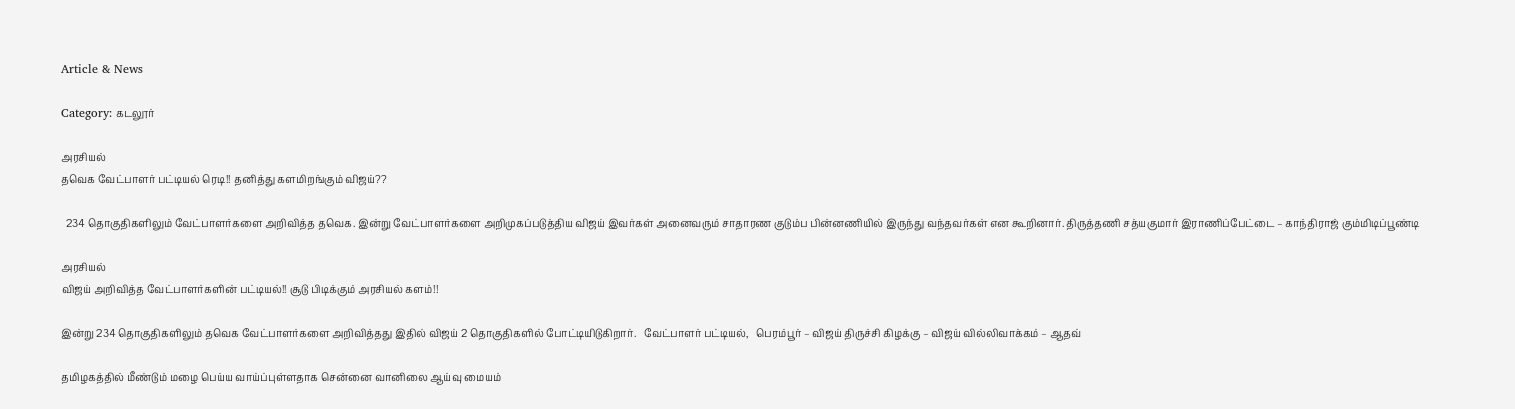Article & News

Category: கடலூர்

அரசியல்
தவெக வேட்பாளர் பட்டியல் ரெடி!! தனித்து களமிறங்கும் விஜய்??

  234 தொகுதிகளிலும் வேட்பாளர்களை அறிவித்த தவெக. இன்று வேட்பாளர்களை அறிமுகப்படுத்திய விஜய் இவர்கள் அனைவரும் சாதாரண குடும்ப பின்னணியில் இருந்து வந்தவர்கள் என கூறினார். திருத்தணி சத்யகுமார் இராணிப்பேட்டை – காந்திராஜ் கும்மிடிப்பூண்டி

அரசியல்
விஜய் அறிவித்த வேட்பாளர்களின் பட்டியல்!! சூடு பிடிக்கும் அரசியல் களம்!!

இன்று 234 தொகுதிகளிலும் தவெக வேட்பாளர்களை அறிவித்தது இதில் விஜய் 2 தொகுதிகளில் போட்டியிடுகிறார்.   வேட்பாளர் பட்டியல்,   பெரம்பூர் – விஜய் திருச்சி கிழக்கு – விஜய் வில்லிவாக்கம் – ஆதவ்

தமிழகத்தில் மீண்டும் மழை பெய்ய வாய்ப்புள்ளதாக சென்னை வானிலை ஆய்வு மையம்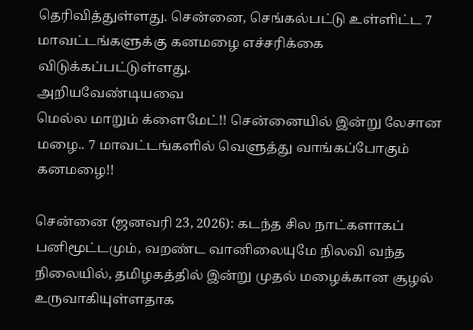தெரிவித்துள்ளது. சென்னை, செங்கல்பட்டு உள்ளிட்ட 7 மாவட்டங்களுக்கு கனமழை எச்சரிக்கை விடுக்கப்பட்டுள்ளது.
அறியவேண்டியவை
மெல்ல மாறும் க்ளைமேட்!! சென்னையில் இன்று லேசான மழை.. 7 மாவட்டங்களில் வெளுத்து வாங்கப்போகும் கனமழை!!

சென்னை (ஜனவரி 23, 2026): கடந்த சில நாட்களாகப் பனிமூட்டமும், வறண்ட வானிலையுமே நிலவி வந்த நிலையில், தமிழகத்தில் இன்று முதல் மழைக்கான சூழல் உருவாகியுள்ளதாக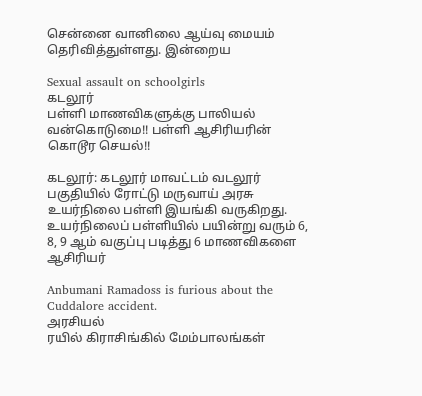சென்னை வானிலை ஆய்வு மையம் தெரிவித்துள்ளது. இன்றைய

Sexual assault on schoolgirls
கடலூர்
பள்ளி மாணவிகளுக்கு பாலியல் வன்கொடுமை!! பள்ளி ஆசிரியரின் கொடூர செயல்!!

கடலூர்: கடலூர் மாவட்டம் வடலூர் பகுதியில் ரோட்டு மருவாய் அரசு உயர்நிலை பள்ளி இயங்கி வருகிறது. உயர்நிலைப் பள்ளியில் பயின்று வரும் 6, 8, 9 ஆம் வகுப்பு படித்து 6 மாணவிகளை ஆசிரியர்

Anbumani Ramadoss is furious about the Cuddalore accident.
அரசியல்
ரயில் கிராசிங்கில் மேம்பாலங்கள்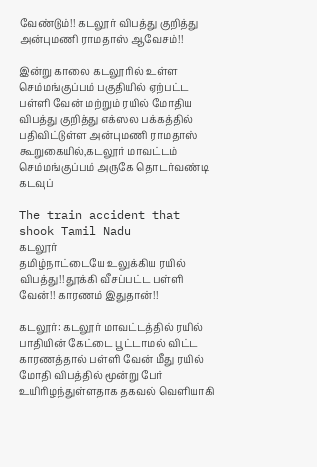வேண்டும்!! கடலூர் விபத்து குறித்து அன்புமணி ராமதாஸ் ஆவேசம்!!

இன்று காலை கடலூரில் உள்ள செம்மங்குப்பம் பகுதியில் ஏற்பட்ட பள்ளி வேன் மற்றும் ரயில் மோதிய விபத்து குறித்து எக்ஸல பக்கத்தில் பதிவிட்டுள்ள அன்புமணி ராமதாஸ் கூறுகையில்,கடலூர் மாவட்டம் செம்மங்குப்பம் அருகே தொடர்வண்டி கடவுப்

The train accident that shook Tamil Nadu
கடலூர்
தமிழ்நாட்டையே உலுக்கிய ரயில் விபத்து!! தூக்கி வீசப்பட்ட பள்ளி வேன்!! காரணம் இதுதான்!!

கடலூர்: கடலூர் மாவட்டத்தில் ரயில் பாதியின் கேட்டை பூட்டாமல் விட்ட காரணத்தால் பள்ளி வேன் மீது ரயில் மோதி விபத்தில் மூன்று பேர் உயிரிழந்துள்ளதாக தகவல் வெளியாகி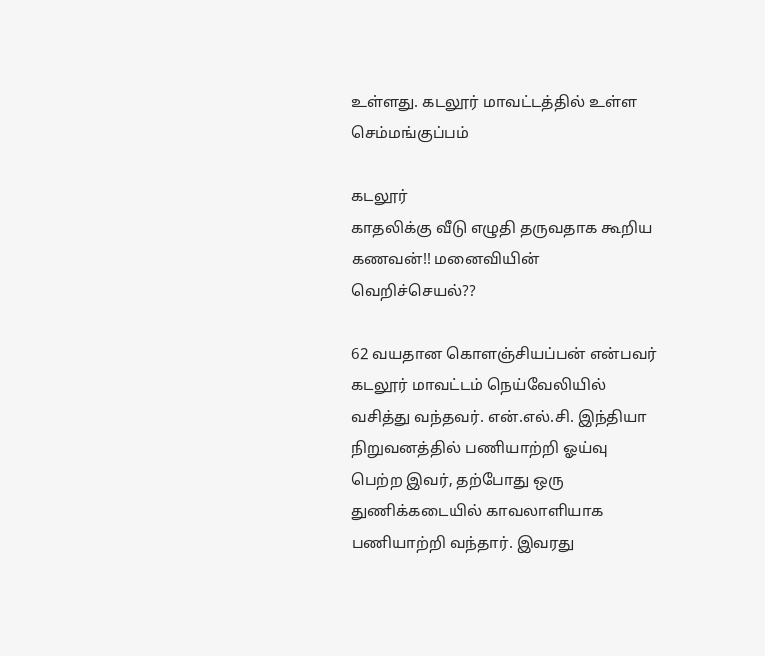உள்ளது. கடலூர் மாவட்டத்தில் உள்ள செம்மங்குப்பம்

கடலூர்
காதலிக்கு வீடு எழுதி தருவதாக கூறிய கணவன்!! மனைவியின் வெறிச்செயல்??

62 வயதான கொளஞ்சியப்பன் என்பவர் கடலூர் மாவட்டம் நெய்வேலியில் வசித்து வந்தவர். என்.எல்.சி. இந்தியா நிறுவனத்தில் பணியாற்றி ஓய்வு பெற்ற இவர், தற்போது ஒரு துணிக்கடையில் காவலாளியாக பணியாற்றி வந்தார். இவரது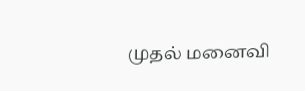முதல் மனைவி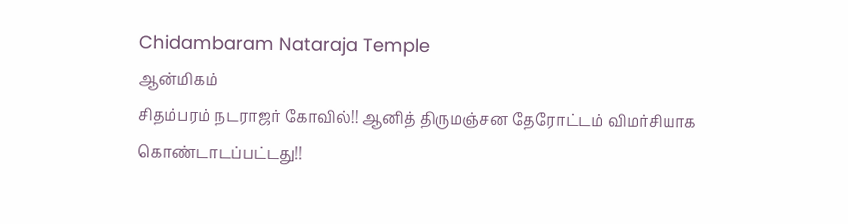Chidambaram Nataraja Temple
ஆன்மிகம்
சிதம்பரம் நடராஜர் கோவில்!! ஆனித் திருமஞ்சன தேரோட்டம் விமர்சியாக கொண்டாடப்பட்டது!!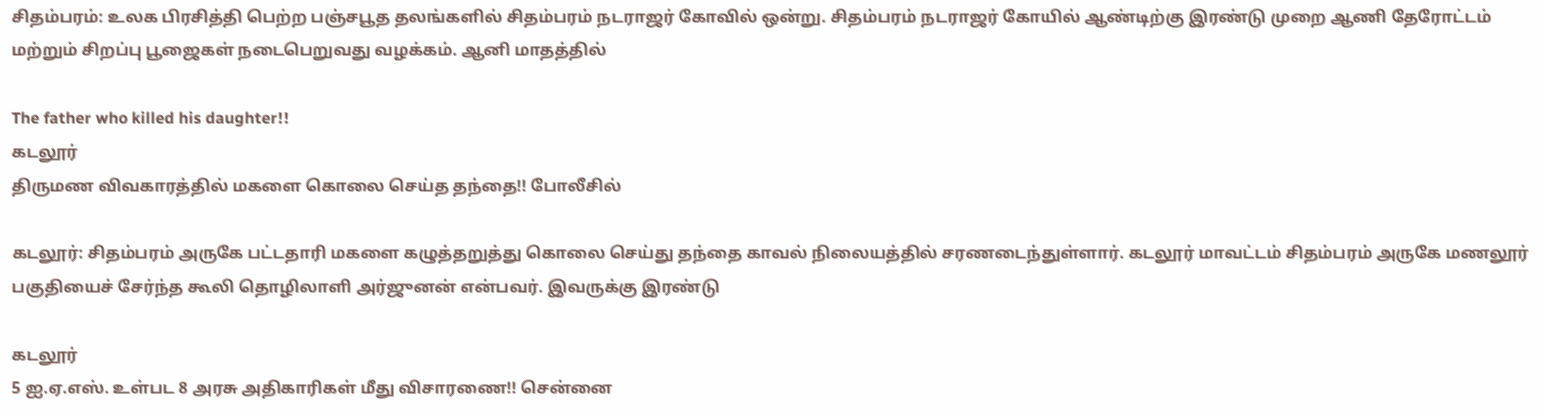சிதம்பரம்: உலக பிரசித்தி பெற்ற பஞ்சபூத தலங்களில் சிதம்பரம் நடராஜர் கோவில் ஒன்று. சிதம்பரம் நடராஜர் கோயில் ஆண்டிற்கு இரண்டு முறை ஆணி தேரோட்டம் மற்றும் சிறப்பு பூஜைகள் நடைபெறுவது வழக்கம். ஆனி மாதத்தில்

The father who killed his daughter!!
கடலூர்
திருமண விவகாரத்தில் மகளை கொலை செய்த தந்தை!! போலீசில்

கடலூர்: சிதம்பரம் அருகே பட்டதாரி மகளை கழுத்தறுத்து கொலை செய்து தந்தை காவல் நிலையத்தில் சரணடைந்துள்ளார். கடலூர் மாவட்டம் சிதம்பரம் அருகே மணலூர் பகுதியைச் சேர்ந்த கூலி தொழிலாளி அர்ஜுனன் என்பவர். இவருக்கு இரண்டு

கடலூர்
5 ஐ.ஏ.எஸ். உள்பட 8 அரசு அதிகாரிகள் மீது விசாரணை!! சென்னை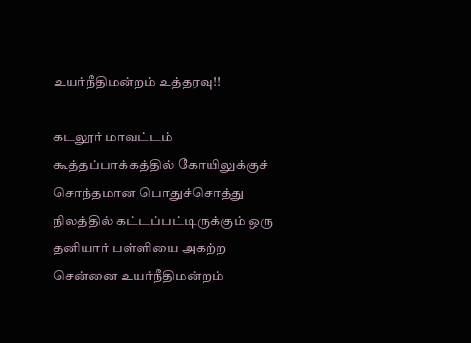உயர்நீதிமன்றம் உத்தரவு!!

கடலூர் மாவட்டம் கூத்தப்பாக்கத்தில் கோயிலுக்குச் சொந்தமான பொதுச்சொத்து நிலத்தில் கட்டப்பட்டிருக்கும் ஒரு தனியார் பள்ளியை அகற்ற சென்னை உயர்நீதிமன்றம்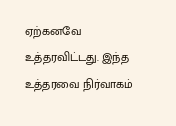ஏற்கனவே உத்தரவிட்டது. இந்த உத்தரவை நிர்வாகம்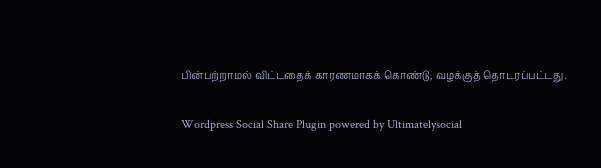பின்பற்றாமல் விட்டதைக் காரணமாகக் கொண்டு, வழக்குத் தொடரப்பட்டது.

Wordpress Social Share Plugin powered by Ultimatelysocial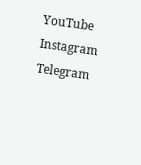YouTube
Instagram
Telegram